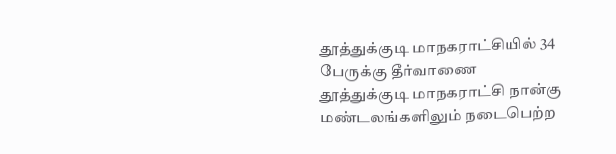தூத்துக்குடி மாநகராட்சியில் 34 பேருக்கு தீர்வாணை
தூத்துக்குடி மாநகராட்சி நான்கு மண்டலங்களிலும் நடைபெற்ற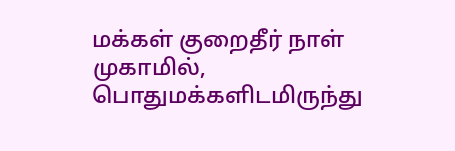மக்கள் குறைதீர் நாள் முகாமில், பொதுமக்களிடமிருந்து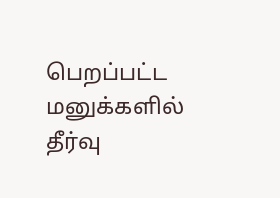பெறப்பட்ட மனுக்களில் தீர்வு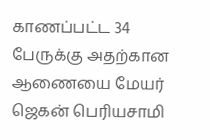காணப்பட்ட 34 பேருக்கு அதற்கான ஆணையை மேயர் ஜெகன் பெரியசாமி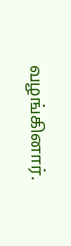வழங்கினார்.